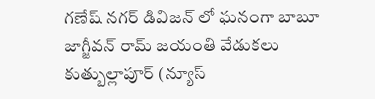గణేష్ నగర్ డివిజన్ లో ఘనంగా బాబూ జాగ్జీవన్ రామ్ జయంతి వేడుకలు
కుత్బుల్లాపూర్ (న్యూస్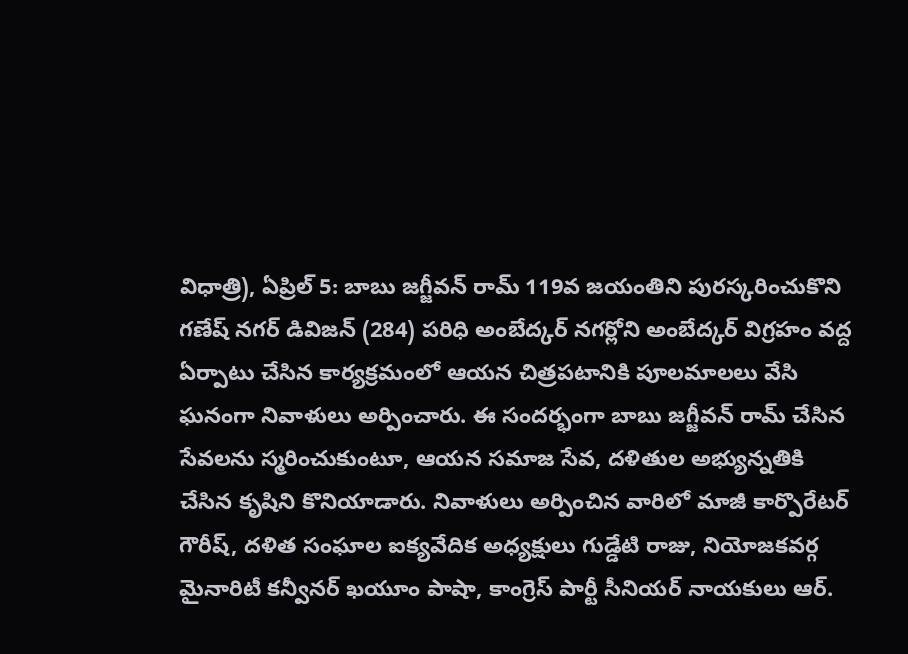విధాత్రి), ఏప్రిల్ 5: బాబు జగ్జీవన్ రామ్ 119వ జయంతిని పురస్కరించుకొని గణేష్ నగర్ డివిజన్ (284) పరిధి అంబేద్కర్ నగర్లోని అంబేద్కర్ విగ్రహం వద్ద ఏర్పాటు చేసిన కార్యక్రమంలో ఆయన చిత్రపటానికి పూలమాలలు వేసి ఘనంగా నివాళులు అర్పించారు. ఈ సందర్భంగా బాబు జగ్జీవన్ రామ్ చేసిన సేవలను స్మరించుకుంటూ, ఆయన సమాజ సేవ, దళితుల అభ్యున్నతికి చేసిన కృషిని కొనియాడారు. నివాళులు అర్పించిన వారిలో మాజీ కార్పొరేటర్ గౌరీష్, దళిత సంఘాల ఐక్యవేదిక అధ్యక్షులు గుడ్డేటి రాజు, నియోజకవర్గ మైనారిటీ కన్వీనర్ ఖయూం పాషా, కాంగ్రెస్ పార్టీ సీనియర్ నాయకులు ఆర్.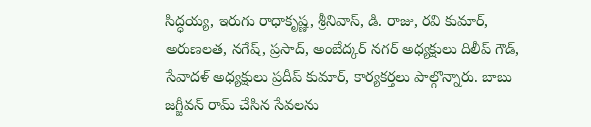సిద్ధయ్య, ఇరుగు రాధాకృష్ణ, శ్రీనివాస్, డి. రాజు, రవి కుమార్, అరుణలత, నగేష్, ప్రసాద్, అంబేద్కర్ నగర్ అధ్యక్షులు దిలీప్ గౌడ్, సేవాదళ్ అధ్యక్షులు ప్రదీప్ కుమార్, కార్యకర్తలు పాల్గొన్నారు. బాబు జగ్జీవన్ రామ్ చేసిన సేవలను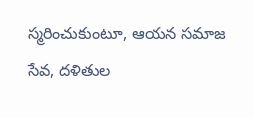స్మరించుకుంటూ, ఆయన సమాజ సేవ, దళితుల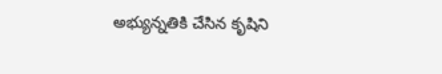అభ్యున్నతికి చేసిన కృషిని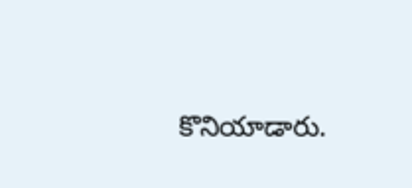కొనియాడారు.